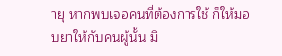ายุ หากพบเจอคนที่ต้องการใช้ ก็ให้มอบยาให้กับคนผู้นั้น มิ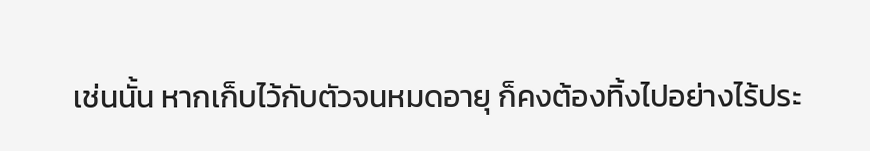เช่นนั้น หากเก็บไว้กับตัวจนหมดอายุ ก็คงต้องทิ้งไปอย่างไร้ประ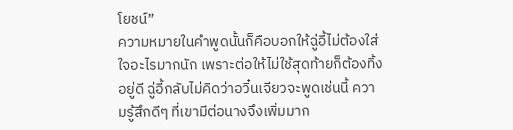โยชน์”
ความหมายในคำพูดนั้นก็คือบอกให้ฉู่อี้ไม่ต้องใส่ใจอะไรมากนัก เพราะต่อให้ไม่ใช้สุดท้ายก็ต้องทิ้งอยู่ดี ฉู่อี้กลับไม่คิดว่าอวิ๋นเจียวจะพูดเช่นนี้ ความรู้สึกดีๆ ที่เขามีต่อนางจึงเพิ่มมาก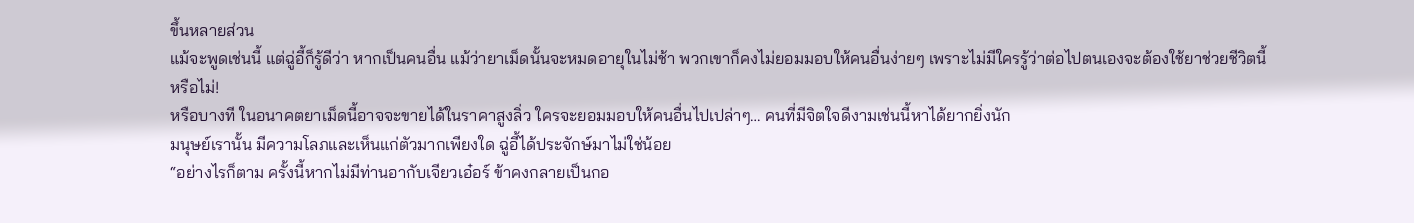ขึ้นหลายส่วน
แม้จะพูดเช่นนี้ แต่ฉู่อี้ก็รู้ดีว่า หากเป็นคนอื่น แม้ว่ายาเม็ดนั้นจะหมดอายุในไม่ช้า พวกเขาก็คงไม่ยอมมอบให้คนอื่นง่ายๆ เพราะไม่มีใครรู้ว่าต่อไปตนเองจะต้องใช้ยาช่วยชีวิตนี้หรือไม่!
หรือบางที ในอนาคตยาเม็ดนี้อาจจะขายได้ในราคาสูงลิ่ว ใครจะยอมมอบให้คนอื่นไปเปล่าๆ… คนที่มีจิตใจดีงามเช่นนี้หาได้ยากยิ่งนัก
มนุษย์เรานั้น มีความโลภและเห็นแก่ตัวมากเพียงใด ฉู่อี้ได้ประจักษ์มาไม่ใช่น้อย
“อย่างไรก็ตาม ครั้งนี้หากไม่มีท่านอากับเจียวเอ๋อร์ ข้าคงกลายเป็นกอ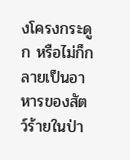งโครงกระดูก หรือไม่ก็กลายเป็นอาหารของสัตว์ร้ายในป่า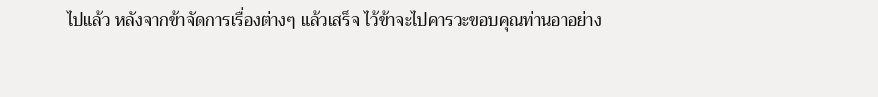ไปแล้ว หลังจากข้าจัดการเรื่องต่างๆ แล้วเสร็จ ไว้ข้าจะไปคารวะขอบคุณท่านอาอย่าง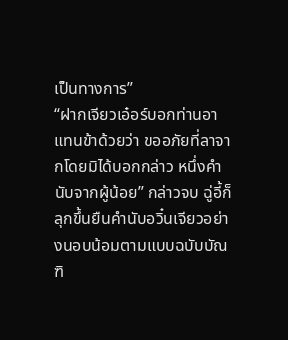เป็นทางการ”
“ฝากเจียวเอ๋อร์บอกท่านอาแทนข้าด้วยว่า ขออภัยที่ลาจากโดยมิได้บอกกล่าว หนึ่งคำนับจากผู้น้อย” กล่าวจบ ฉู่อี้ก็ลุกขึ้นยืนคำนับอวิ๋นเจียวอย่างนอบน้อมตามแบบฉบับบัณฑิ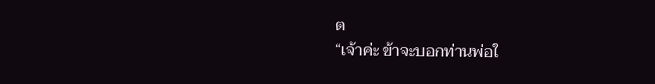ต
“เจ้าค่ะ ข้าจะบอกท่านพ่อใ